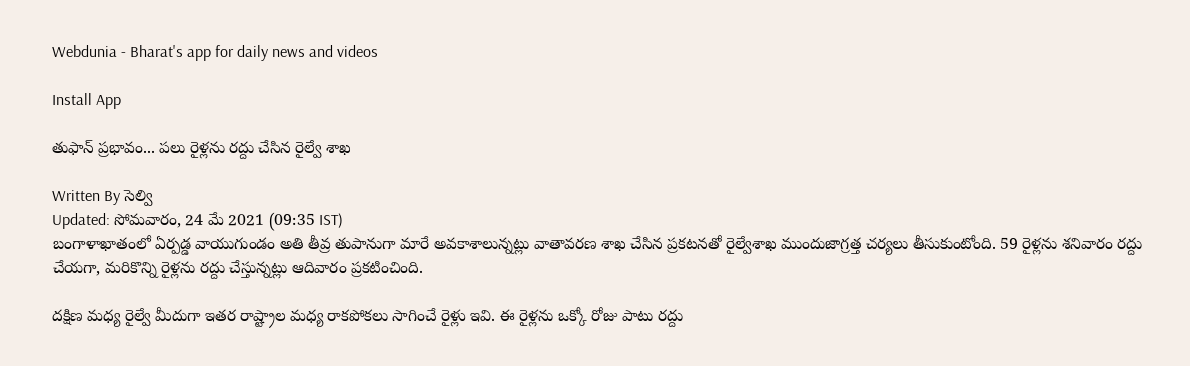Webdunia - Bharat's app for daily news and videos

Install App

తుఫాన్ ప్రభావం... పలు రైళ్లను రద్దు చేసిన రైల్వే శాఖ

Written By సెల్వి
Updated: సోమవారం, 24 మే 2021 (09:35 IST)
బంగాళాఖాతంలో ఏర్పడ్డ వాయుగుండం అతి తీవ్ర తుపానుగా మారే అవకాశాలున్నట్లు వాతావరణ శాఖ చేసిన ప్రకటనతో రైల్వేశాఖ ముందుజాగ్రత్త చర్యలు తీసుకుంటోంది. 59 రైళ్లను శనివారం రద్దు చేయగా, మరికొన్ని రైళ్లను రద్దు చేస్తున్నట్లు ఆదివారం ప్రకటించింది.

దక్షిణ మధ్య రైల్వే మీదుగా ఇతర రాష్ట్రాల మధ్య రాకపోకలు సాగించే రైళ్లు ఇవి. ఈ రైళ్లను ఒక్కో రోజు పాటు రద్దు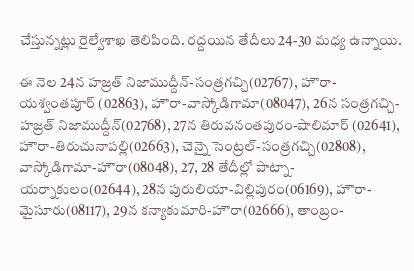చేస్తున్నట్లు రైల్వేశాఖ తెలిపింది. రద్దయిన తేదీలు 24-30 మధ్య ఉన్నాయి.

ఈ నెల 24న హజ్రత్‌ నిజాముద్దీన్‌-సంత్రగచ్చి(02767), హౌరా-యశ్వంతపూర్‌ (02863), హౌరా-వాస్కోడిగామా(08047), 26న సంత్రగచ్చి-హజ్రత్‌ నిజాముద్దీన్‌(02768), 27న తిరువనంతపురం-షాలిమార్‌ (02641), హౌరా-తిరుచునాపల్లి(02663), చెన్నై సెంట్రల్‌-సంత్రగచ్చి(02808), వాస్కోడిగామా-హౌరా(08048), 27, 28 తేదీల్లో పాట్నా-యర్నాకులం(02644), 28న పురులియా-విల్లిపురం(06169), హౌరా-మైసూరు(08117), 29న కన్యాకుమారి-హౌరా(02666), తాంబ్రం-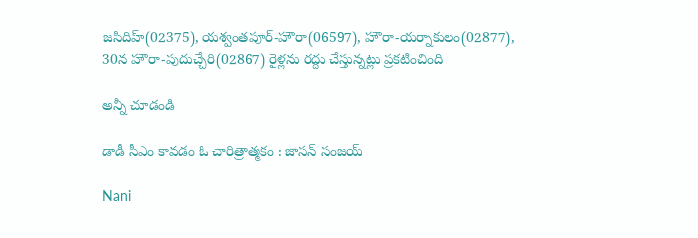జసిదిహ్‌(02375), యశ్వంతపూర్‌-హౌరా(06597), హౌరా-యర్నాకులం(02877), 30న హౌరా-పుదుచ్చేరి(02867) రైళ్లను రద్దు చేస్తున్నట్లు ప్రకటించింది

అన్నీ చూడండి

డాడీ సీఎం కావడం ఓ చారిత్రాత్మకం : జాసన్ సంజయ్

Nani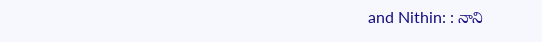and Nithin: : నాని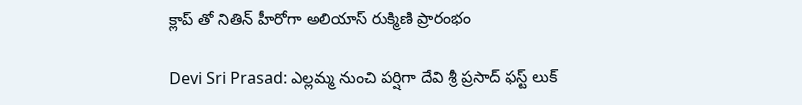క్లాప్ తో నితిన్ హీరోగా అలియాస్ రుక్మిణి ప్రారంభం

Devi Sri Prasad: ఎల్లమ్మ నుంచి పర్షిగా దేవి శ్రీ ప్రసాద్ ఫస్ట్ లుక్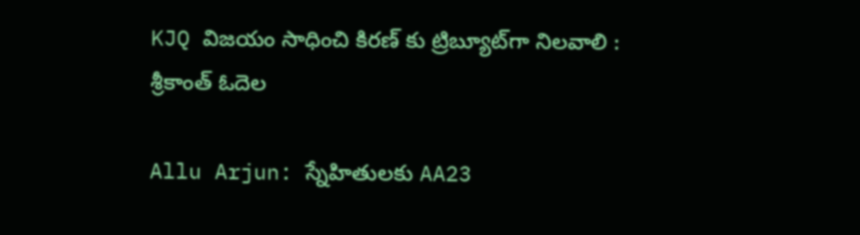KJQ విజయం సాధించి కిరణ్ కు ట్రిబ్యూట్‌గా నిలవాలి : శ్రీకాంత్ ఓదెల

Allu Arjun: స్నేహితులకు AA23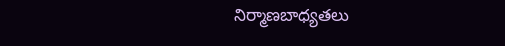నిర్మాణబాధ్యతలు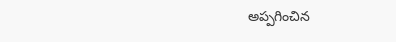అప్పగించిన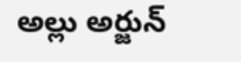అల్లు అర్జున్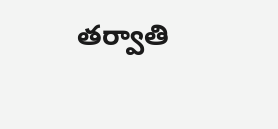తర్వాతి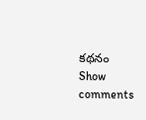కథనం
Show comments